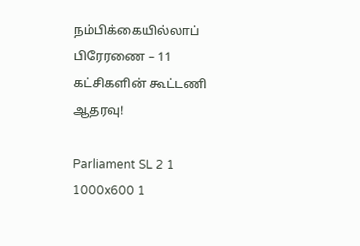நம்பிக்கையில்லாப் பிரேரணை – 11 கட்சிகளின் கூட்டணி ஆதரவு!

Parliament SL 2 1 1000x600 1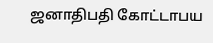ஜனாதிபதி கோட்டாபய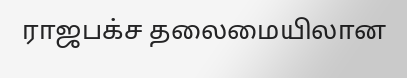ராஜபக்ச தலைமையிலான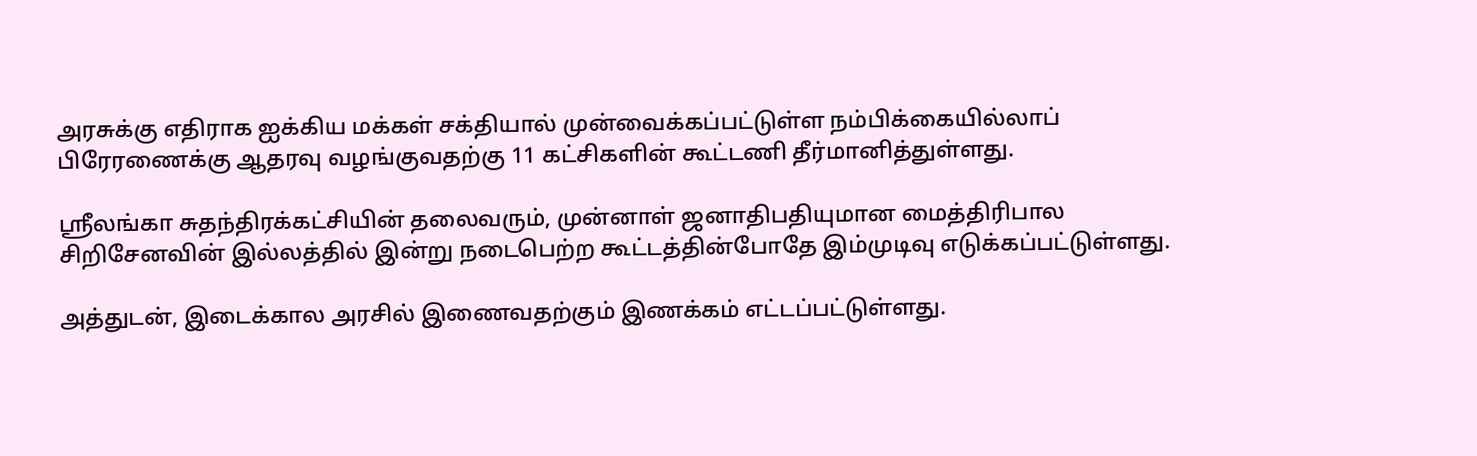அரசுக்கு எதிராக ஐக்கிய மக்கள் சக்தியால் முன்வைக்கப்பட்டுள்ள நம்பிக்கையில்லாப் பிரேரணைக்கு ஆதரவு வழங்குவதற்கு 11 கட்சிகளின் கூட்டணி தீர்மானித்துள்ளது.

ஶ்ரீலங்கா சுதந்திரக்கட்சியின் தலைவரும், முன்னாள் ஜனாதிபதியுமான மைத்திரிபால சிறிசேனவின் இல்லத்தில் இன்று நடைபெற்ற கூட்டத்தின்போதே இம்முடிவு எடுக்கப்பட்டுள்ளது.

அத்துடன், இடைக்கால அரசில் இணைவதற்கும் இணக்கம் எட்டப்பட்டுள்ளது.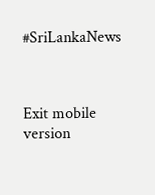#SriLankaNews



Exit mobile version